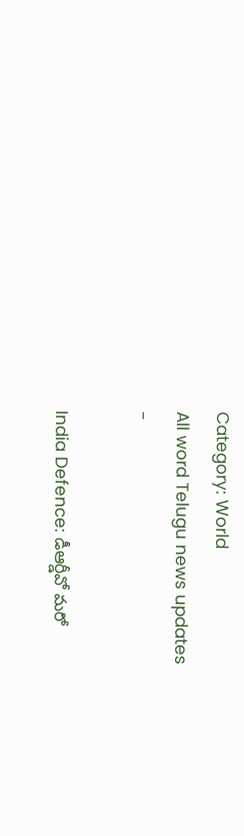Category: World
All word Telugu news updates
-

India Defence: డీఆర్డీవో మరో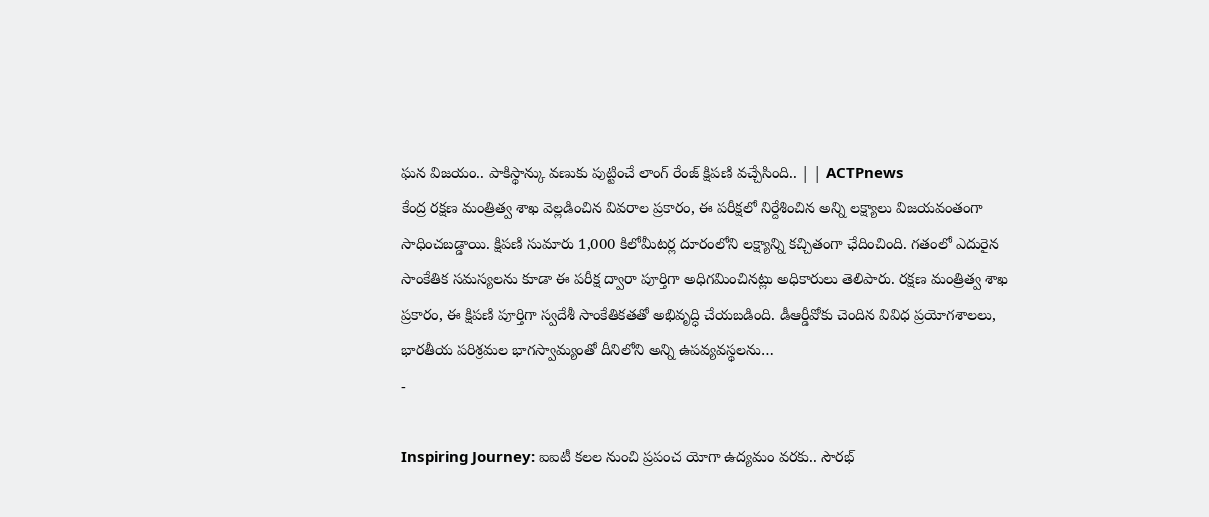ఘన విజయం.. పాకిస్థాన్కు వణుకు పుట్టించే లాంగ్ రేంజ్ క్షిపణి వచ్చేసింది.. | | ACTPnews
కేంద్ర రక్షణ మంత్రిత్వ శాఖ వెల్లడించిన వివరాల ప్రకారం, ఈ పరీక్షలో నిర్దేశించిన అన్ని లక్ష్యాలు విజయవంతంగా సాధించబడ్డాయి. క్షిపణి సుమారు 1,000 కిలోమీటర్ల దూరంలోని లక్ష్యాన్ని కచ్చితంగా ఛేదించింది. గతంలో ఎదురైన సాంకేతిక సమస్యలను కూడా ఈ పరీక్ష ద్వారా పూర్తిగా అధిగమించినట్లు అధికారులు తెలిపారు. రక్షణ మంత్రిత్వ శాఖ ప్రకారం, ఈ క్షిపణి పూర్తిగా స్వదేశీ సాంకేతికతతో అభివృద్ధి చేయబడింది. డీఆర్డీవోకు చెందిన వివిధ ప్రయోగశాలలు, భారతీయ పరిశ్రమల భాగస్వామ్యంతో దీనిలోని అన్ని ఉపవ్యవస్థలను…
-

Inspiring Journey: ఐఐటీ కలల నుంచి ప్రపంచ యోగా ఉద్యమం వరకు.. సౌరభ్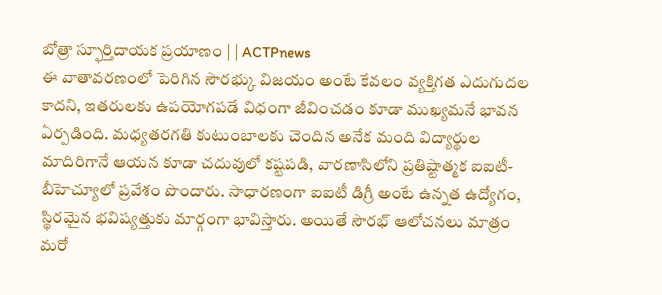బోత్రా స్ఫూర్తిదాయక ప్రయాణం | | ACTPnews
ఈ వాతావరణంలో పెరిగిన సౌరభ్కు విజయం అంటే కేవలం వ్యక్తిగత ఎదుగుదల కాదని, ఇతరులకు ఉపయోగపడే విధంగా జీవించడం కూడా ముఖ్యమనే భావన ఏర్పడింది. మధ్యతరగతి కుటుంబాలకు చెందిన అనేక మంది విద్యార్థుల మాదిరిగానే ఆయన కూడా చదువులో కష్టపడి, వారణాసిలోని ప్రతిష్టాత్మక ఐఐటీ-బీహెచ్యూలో ప్రవేశం పొందారు. సాధారణంగా ఐఐటీ డిగ్రీ అంటే ఉన్నత ఉద్యోగం, స్థిరమైన భవిష్యత్తుకు మార్గంగా భావిస్తారు. అయితే సౌరభ్ ఆలోచనలు మాత్రం మరో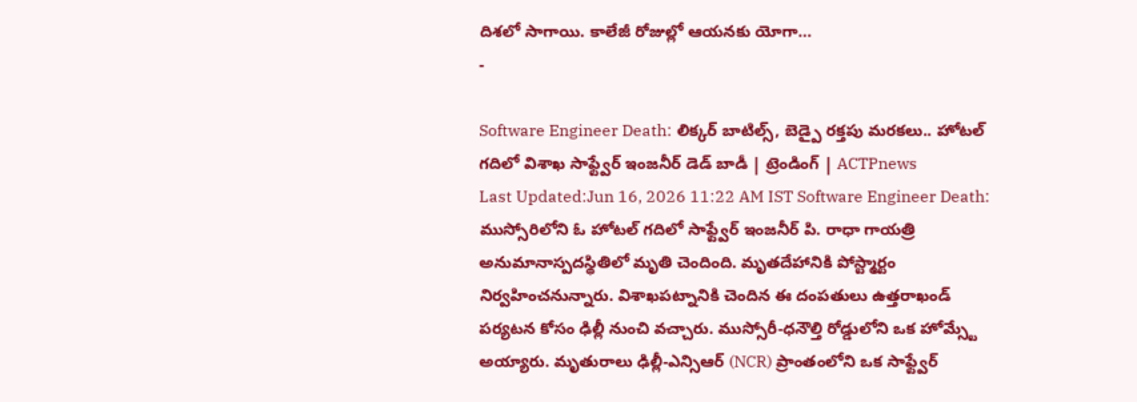దిశలో సాగాయి. కాలేజీ రోజుల్లో ఆయనకు యోగా…
-

Software Engineer Death: లిక్కర్ బాటిల్స్, బెడ్పై రక్తపు మరకలు.. హోటల్ గదిలో విశాఖ సాఫ్ట్వేర్ ఇంజనీర్ డెడ్ బాడీ | ట్రెండింగ్ | ACTPnews
Last Updated:Jun 16, 2026 11:22 AM IST Software Engineer Death: ముస్సోరిలోని ఓ హోటల్ గదిలో సాఫ్ట్వేర్ ఇంజనీర్ పి. రాధా గాయత్రి అనుమానాస్పదస్థితిలో మృతి చెందింది. మృతదేహానికి పోస్ట్మార్టం నిర్వహించనున్నారు. విశాఖపట్నానికి చెందిన ఈ దంపతులు ఉత్తరాఖండ్ పర్యటన కోసం ఢిల్లీ నుంచి వచ్చారు. ముస్సోరీ-ధనౌల్తి రోడ్డులోని ఒక హోమ్స్టే అయ్యారు. మృతురాలు ఢిల్లీ-ఎన్సిఆర్ (NCR) ప్రాంతంలోని ఒక సాఫ్ట్వేర్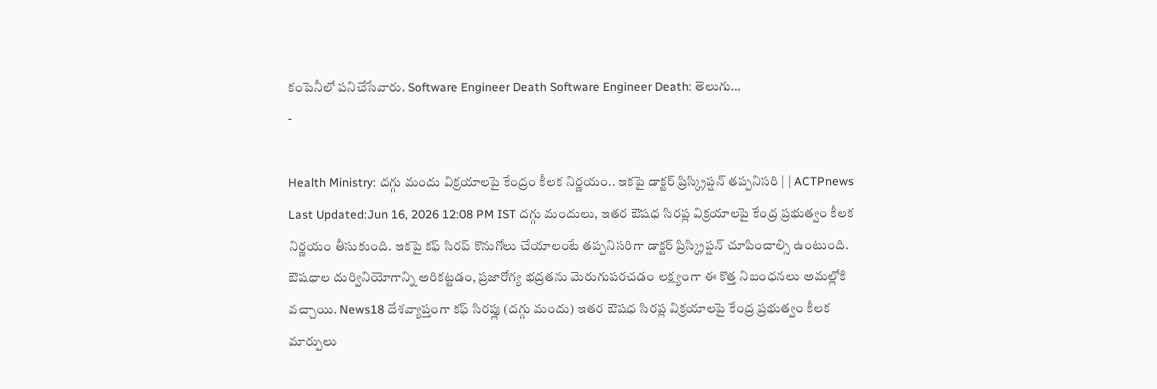కంపెనీలో పనిచేసేవారు. Software Engineer Death Software Engineer Death: తెలుగు…
-

Health Ministry: దగ్గు మందు విక్రయాలపై కేంద్రం కీలక నిర్ణయం.. ఇకపై డాక్టర్ ప్రిస్క్రిప్షన్ తప్పనిసరి | | ACTPnews
Last Updated:Jun 16, 2026 12:08 PM IST దగ్గు మందులు, ఇతర ఔషధ సిరప్ల విక్రయాలపై కేంద్ర ప్రభుత్వం కీలక నిర్ణయం తీసుకుంది. ఇకపై కఫ్ సిరప్ కొనుగోలు చేయాలంటే తప్పనిసరిగా డాక్టర్ ప్రిస్క్రిప్షన్ చూపించాల్సి ఉంటుంది. ఔషధాల దుర్వినియోగాన్ని అరికట్టడం, ప్రజారోగ్య భద్రతను మెరుగుపరచడం లక్ష్యంగా ఈ కొత్త నిబంధనలు అమల్లోకి వచ్చాయి. News18 దేశవ్యాప్తంగా కఫ్ సిరప్లు (దగ్గు మందు) ఇతర ఔషధ సిరప్ల విక్రయాలపై కేంద్ర ప్రభుత్వం కీలక మార్పులు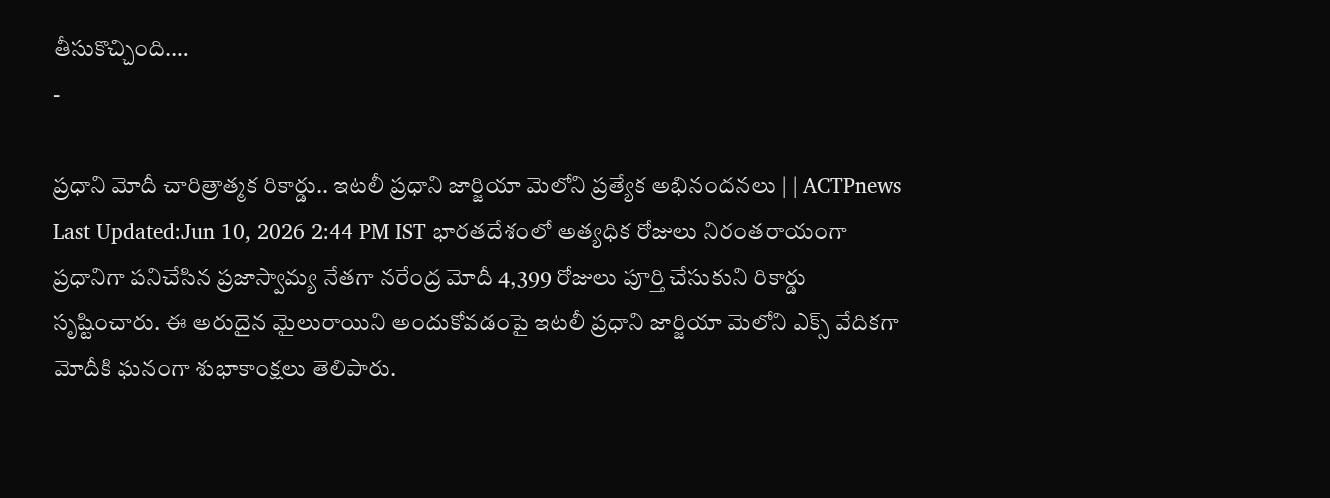తీసుకొచ్చింది.…
-

ప్రధాని మోదీ చారిత్రాత్మక రికార్డు.. ఇటలీ ప్రధాని జార్జియా మెలోని ప్రత్యేక అభినందనలు | | ACTPnews
Last Updated:Jun 10, 2026 2:44 PM IST భారతదేశంలో అత్యధిక రోజులు నిరంతరాయంగా ప్రధానిగా పనిచేసిన ప్రజాస్వామ్య నేతగా నరేంద్ర మోదీ 4,399 రోజులు పూర్తి చేసుకుని రికార్డు సృష్టించారు. ఈ అరుదైన మైలురాయిని అందుకోవడంపై ఇటలీ ప్రధాని జార్జియా మెలోని ఎక్స్ వేదికగా మోదీకి ఘనంగా శుభాకాంక్షలు తెలిపారు.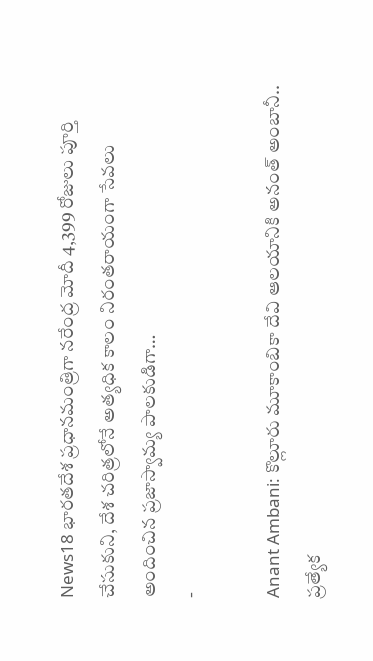News18 భారతదేశ ప్రధానమంత్రిగా నరేంద్ర మోదీ 4,399 రోజులు పూర్తి చేసుకుని, దేశ చరిత్రలోనే అత్యధిక కాలం నిరంతరాయంగా సేవలు అందించిన ప్రజాస్వామ్య పాలకుడిగా…
-

Anant Ambani: కొల్లూరు మూకాంబికా దేవి ఆలయానికి అనంత్ అంబానీ.. ప్రత్యేక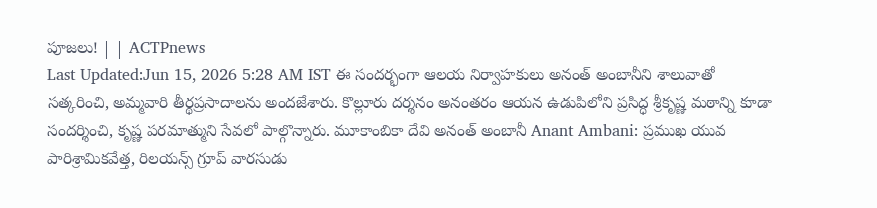పూజలు! | | ACTPnews
Last Updated:Jun 15, 2026 5:28 AM IST ఈ సందర్భంగా ఆలయ నిర్వాహకులు అనంత్ అంబానీని శాలువాతో సత్కరించి, అమ్మవారి తీర్థప్రసాదాలను అందజేశారు. కొల్లూరు దర్శనం అనంతరం ఆయన ఉడుపిలోని ప్రసిద్ధ శ్రీకృష్ణ మఠాన్ని కూడా సందర్శించి, కృష్ణ పరమాత్ముని సేవలో పాల్గొన్నారు. మూకాంబికా దేవి అనంత్ అంబానీ Anant Ambani: ప్రముఖ యువ పారిశ్రామికవేత్త, రిలయన్స్ గ్రూప్ వారసుడు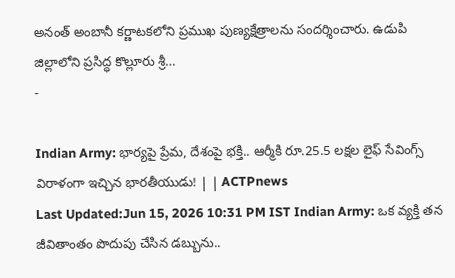అనంత్ అంబానీ కర్ణాటకలోని ప్రముఖ పుణ్యక్షేత్రాలను సందర్శించారు. ఉడుపి జిల్లాలోని ప్రసిద్ధ కొల్లూరు శ్రీ…
-

Indian Army: భార్యపై ప్రేమ, దేశంపై భక్తి.. ఆర్మీకి రూ.25.5 లక్షల లైఫ్ సేవింగ్స్ విరాళంగా ఇచ్చిన భారతీయుడు! | | ACTPnews
Last Updated:Jun 15, 2026 10:31 PM IST Indian Army: ఒక వ్యక్తి తన జీవితాంతం పొదుపు చేసిన డబ్బును..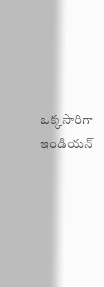ఒక్కసారిగా ఇండియన్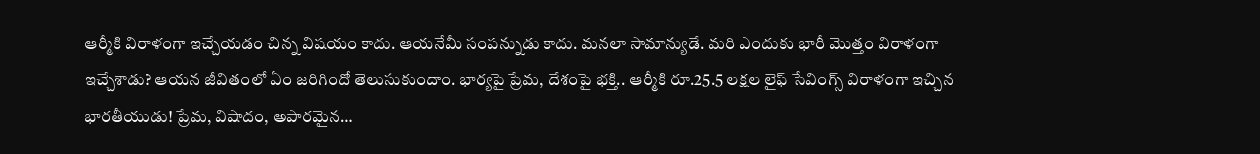ఆర్మీకి విరాళంగా ఇచ్చేయడం చిన్న విషయం కాదు. ఆయనేమీ సంపన్నుడు కాదు. మనలా సామాన్యుడే. మరి ఎందుకు భారీ మొత్తం విరాళంగా ఇచ్చేశాడు? ఆయన జీవితంలో ఏం జరిగిందో తెలుసుకుందాం. భార్యపై ప్రేమ, దేశంపై భక్తి.. ఆర్మీకి రూ.25.5 లక్షల లైఫ్ సేవింగ్స్ విరాళంగా ఇచ్చిన భారతీయుడు! ప్రేమ, విషాదం, అపారమైన…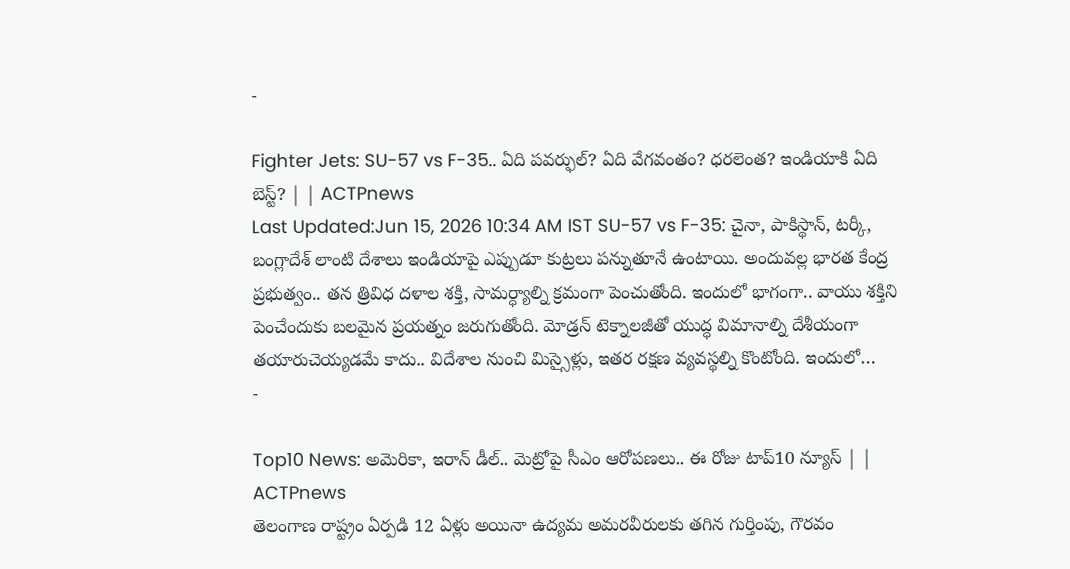-

Fighter Jets: SU-57 vs F-35.. ఏది పవర్ఫుల్? ఏది వేగవంతం? ధరలెంత? ఇండియాకి ఏది బెస్ట్? | | ACTPnews
Last Updated:Jun 15, 2026 10:34 AM IST SU-57 vs F-35: చైనా, పాకిస్థాన్, టర్కీ, బంగ్లాదేశ్ లాంటి దేశాలు ఇండియాపై ఎప్పుడూ కుట్రలు పన్నుతూనే ఉంటాయి. అందువల్ల భారత కేంద్ర ప్రభుత్వం.. తన త్రివిధ దళాల శక్తి, సామర్ధ్యాల్ని క్రమంగా పెంచుతోంది. ఇందులో భాగంగా.. వాయు శక్తిని పెంచేందుకు బలమైన ప్రయత్నం జరుగుతోంది. మోడ్రన్ టెక్నాలజీతో యుద్ధ విమానాల్ని దేశీయంగా తయారుచెయ్యడమే కాదు.. విదేశాల నుంచి మిస్సైళ్లు, ఇతర రక్షణ వ్యవస్థల్ని కొంటోంది. ఇందులో…
-

Top10 News: అమెరికా, ఇరాన్ డీల్.. మెట్రోపై సీఎం ఆరోపణలు.. ఈ రోజు టాప్10 న్యూస్ | | ACTPnews
తెలంగాణ రాష్ట్రం ఏర్పడి 12 ఏళ్లు అయినా ఉద్యమ అమరవీరులకు తగిన గుర్తింపు, గౌరవం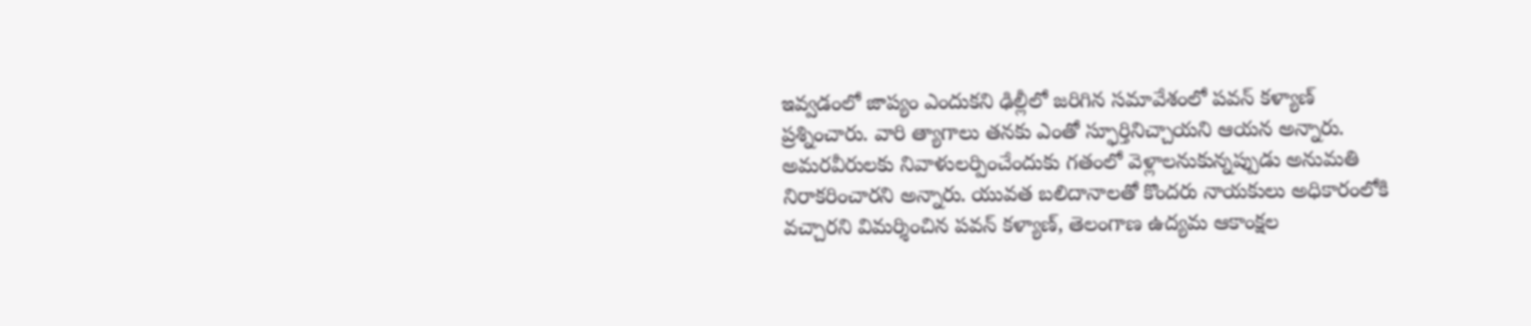ఇవ్వడంలో జాప్యం ఎందుకని ఢిల్లీలో జరిగిన సమావేశంలో పవన్ కళ్యాణ్ ప్రశ్నించారు. వారి త్యాగాలు తనకు ఎంతో స్ఫూర్తినిచ్చాయని ఆయన అన్నారు. అమరవీరులకు నివాళులర్పించేందుకు గతంలో వెళ్లాలనుకున్నప్పుడు అనుమతి నిరాకరించారని అన్నారు. యువత బలిదానాలతో కొందరు నాయకులు అధికారంలోకి వచ్చారని విమర్శించిన పవన్ కళ్యాణ్, తెలంగాణ ఉద్యమ ఆకాంక్షల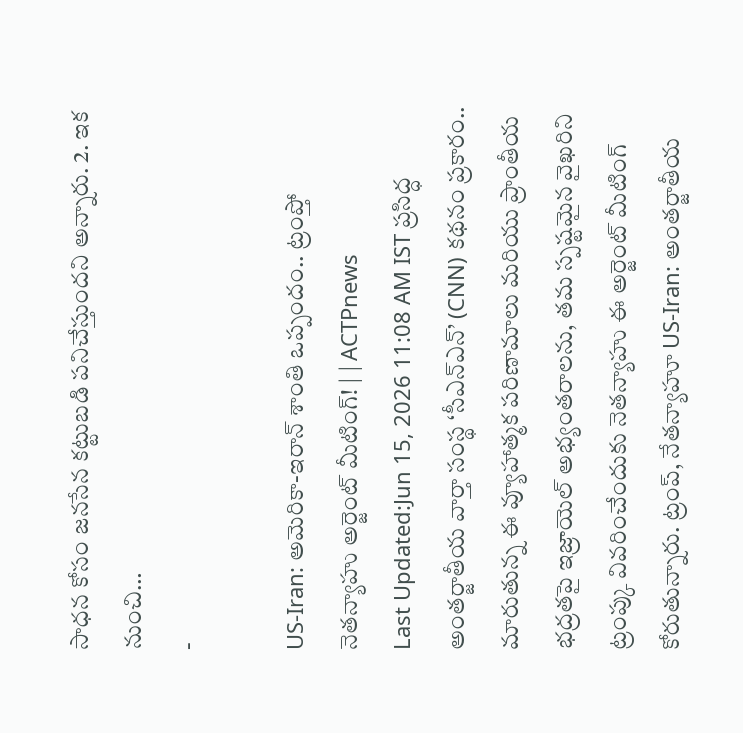సాధన కోసం జనసేన కట్టుబడి పనిచేస్తుందని అన్నారు. 2. ఇక నుంచి…
-

US-Iran: అమెరికా-ఇరాన్ శాంతి ఒప్పందం.. ట్రంప్తో నెతన్యాహు అర్జెంట్ మీటింగ్! | | ACTPnews
Last Updated:Jun 15, 2026 11:08 AM IST ప్రసిద్ధ అంతర్జాతీయ వార్తా సంస్థ ‘సీఎన్ఎన్’ (CNN) కథనం ప్రకారం.. మారుతున్న ఈ వ్యూహాత్మక పరిణామాలు మరియు ప్రాంతీయ భద్రతపై ఇజ్రాయెల్ అభ్యంతరాలను, తమ స్పష్టమైన వైఖరిని ట్రంప్కు వివరించేందుకు నెతన్యాహు ఈ అర్జెంట్ మీటింగ్ కోరుతున్నారు. ట్రంప్, నేతన్యాహూ US-Iran: అంతర్జాతీయ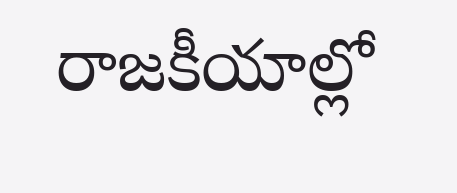రాజకీయాల్లో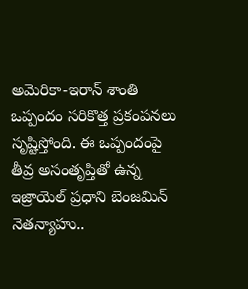అమెరికా-ఇరాన్ శాంతి ఒప్పందం సరికొత్త ప్రకంపనలు సృష్టిస్తోంది. ఈ ఒప్పందంపై తీవ్ర అసంతృప్తితో ఉన్న ఇజ్రాయెల్ ప్రధాని బెంజమిన్ నెతన్యాహు..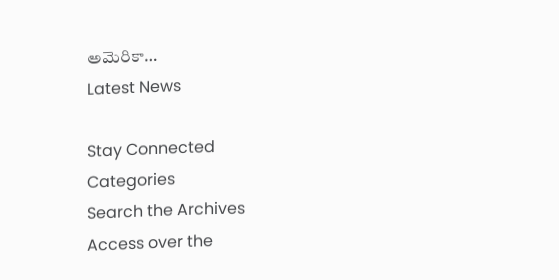అమెరికా…
Latest News

Stay Connected
Categories
Search the Archives
Access over the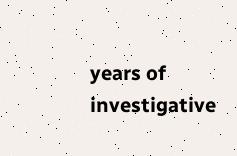years of investigative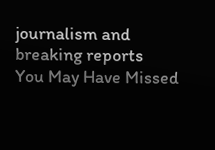journalism and breaking reports
You May Have Missed